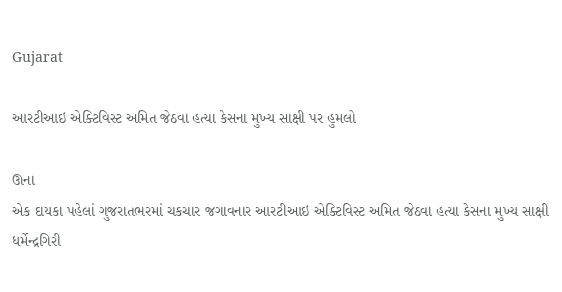Gujarat

આરટીઆઇ એક્ટિવિસ્ટ અમિત જેઠવા હત્યા કેસના મુખ્ય સાક્ષી પર હુમલો

ઊના
એક દાયકા પહેલાં ગુજરાતભરમાં ચકચાર જગાવનાર આરટીઆઇ એક્ટિવિસ્ટ અમિત જેઠવા હત્યા કેસના મુખ્ય સાક્ષી ધર્મેન્દ્રગિરી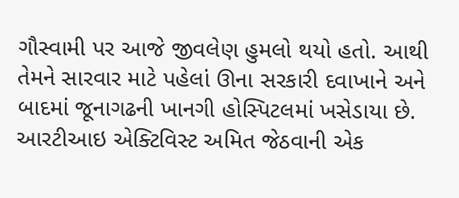ગૌસ્વામી પર આજે જીવલેણ હુમલો થયો હતો. આથી તેમને સારવાર માટે પહેલાં ઊના સરકારી દવાખાને અને બાદમાં જૂનાગઢની ખાનગી હોસ્પિટલમાં ખસેડાયા છે. આરટીઆઇ એક્ટિવિસ્ટ અમિત જેઠવાની એક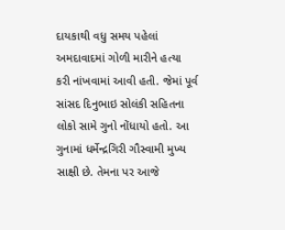દાયકાથી વધુ સમય પહેલાં અમદાવાદમાં ગોળી મારીને હત્યા કરી નાંખવામાં આવી હતી. જેમાં પૂર્વ સાંસદ દિનુભાઇ સોલંકી સહિતના લોકો સામે ગુનો નોંધાયો હતો. આ ગુનામાં ધર્મેન્દ્રગિરી ગૌસ્વામી મુખ્ય સાક્ષી છે. તેમના પર આજે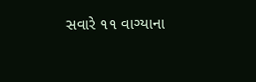સવારે ૧૧ વાગ્યાના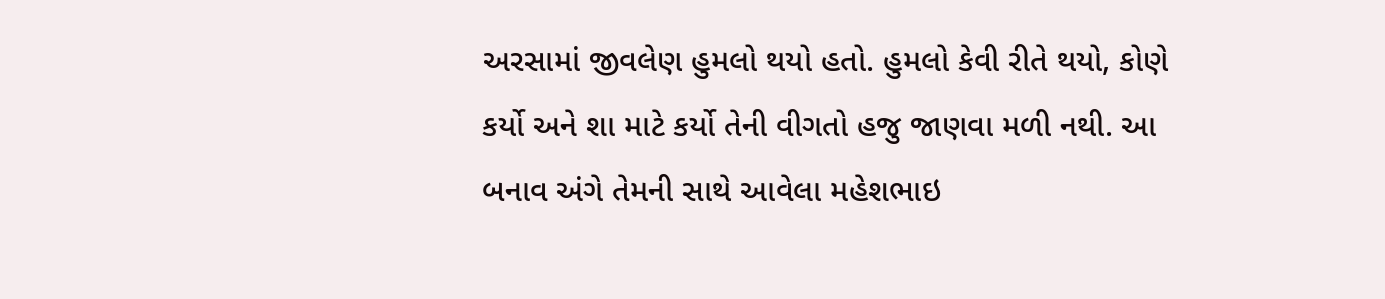અરસામાં જીવલેણ હુમલો થયો હતો. હુમલો કેવી રીતે થયો, કોણે કર્યો અને શા માટે કર્યો તેની વીગતો હજુ જાણવા મળી નથી. આ બનાવ અંગે તેમની સાથે આવેલા મહેશભાઇ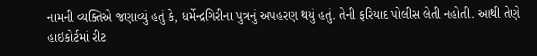નામની વ્યક્તિએ જણાવ્યું હતું કે, ધર્મેન્દ્રગિરીના પુત્રનું અપહરણ થયું હતું. તેની ફરિયાદ પોલીસ લેતી નહોતી. આથી તેણે હાઇકોર્ટમાં રીટ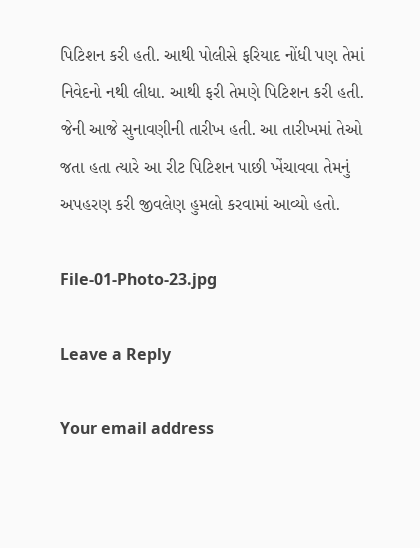પિટિશન કરી હતી. આથી પોલીસે ફરિયાદ નોંધી પણ તેમાં નિવેદનો નથી લીધા. આથી ફરી તેમણે પિટિશન કરી હતી. જેની આજે સુનાવણીની તારીખ હતી. આ તારીખમાં તેઓ જતા હતા ત્યારે આ રીટ પિટિશન પાછી ખેંચાવવા તેમનું અપહરણ કરી જીવલેણ હુમલો કરવામાં આવ્યો હતો.

File-01-Photo-23.jpg

Leave a Reply

Your email address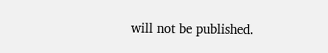will not be published.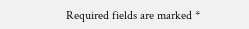Required fields are marked *